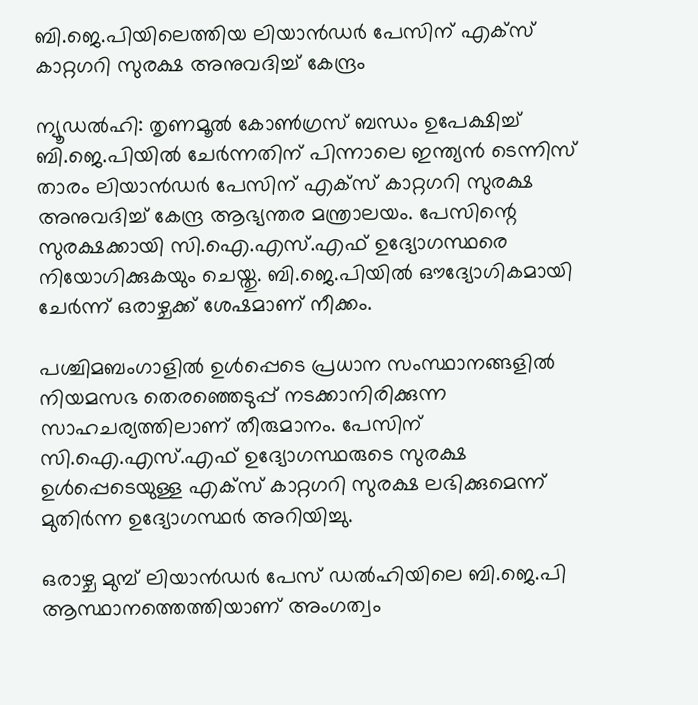ബി.ജെ.പിയിലെത്തിയ ലിയാൻഡർ പേസിന് എക്സ് കാറ്റഗറി സുരക്ഷ അനുവദിച്ച് കേന്ദ്രം

ന്യൂഡൽഹി: തൃണമൂൽ കോൺഗ്രസ് ബന്ധം ഉപേക്ഷിച്ച് ബി.ജെ.പിയിൽ ചേർന്നതിന് പിന്നാലെ ഇന്ത്യൻ ടെന്നിസ് താരം ലിയാൻഡർ പേസിന് എക്സ് കാറ്റഗറി സുരക്ഷ അനുവദിച്ച് കേന്ദ്ര ആഭ്യന്തര മന്ത്രാലയം. പേസിന്റെ സുരക്ഷക്കായി സി.ഐ.എസ്.എഫ് ഉദ്യോഗസ്ഥരെ നിയോഗിക്കുകയും ചെയ്തു. ബി.ജെ.പിയിൽ ഔദ്യോഗികമായി ചേർന്ന് ഒരാഴ്ചക്ക് ശേഷമാണ് നീക്കം.

പശ്ചിമബംഗാളിൽ ഉൾപ്പെടെ പ്രധാന സംസ്ഥാനങ്ങളിൽ നിയമസഭ തെരഞ്ഞെടുപ്പ് നടക്കാനിരിക്കുന്ന സാഹചര്യത്തിലാണ് തീരുമാനം. പേസിന് സി.ഐ.എസ്.എഫ് ഉദ്യോഗസ്ഥരുടെ സുരക്ഷ ഉൾപ്പെടെയുള്ള എക്സ് കാറ്റഗറി സുരക്ഷ ലഭിക്കുമെന്ന് മുതിർന്ന ഉദ്യോഗസ്ഥർ അറിയിച്ചു.

ഒരാഴ്ച മുമ്പ് ലിയാൻഡർ പേസ് ഡൽഹിയിലെ ബി.ജെ.പി ആസ്ഥാനത്തെത്തിയാണ് അംഗത്വം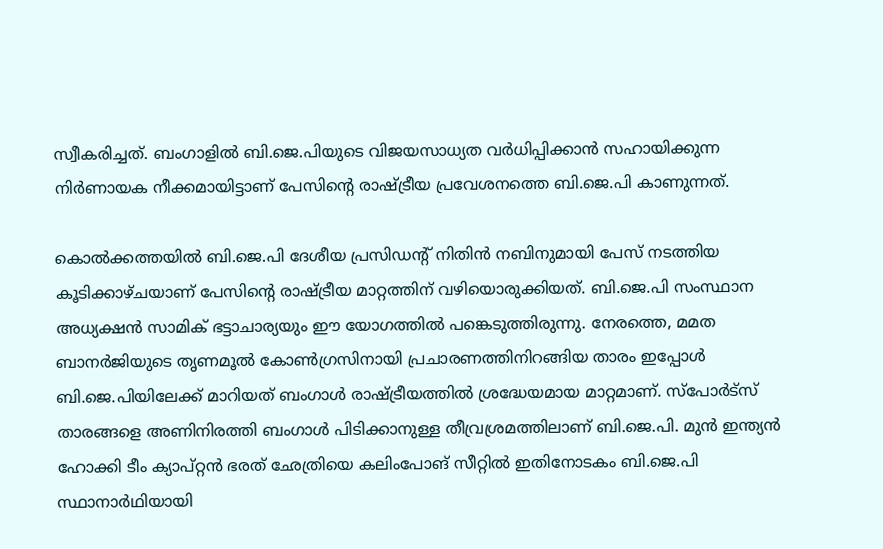സ്വീകരിച്ചത്. ബംഗാളിൽ ബി.ജെ.പിയുടെ വിജയസാധ്യത വർധിപ്പിക്കാൻ സഹായിക്കുന്ന നിർണായക നീക്കമായിട്ടാണ് പേസിന്റെ രാഷ്ട്രീയ പ്രവേശനത്തെ ബി.ജെ.പി കാണുന്നത്.

കൊൽക്കത്തയിൽ ബി.ജെ.പി ദേശീയ പ്രസിഡന്റ് നിതിൻ നബിനുമായി പേസ് നടത്തിയ കൂടിക്കാഴ്ചയാണ് പേസിന്റെ രാഷ്ട്രീയ മാറ്റത്തിന് വഴിയൊരുക്കിയത്. ബി.ജെ.പി സംസ്ഥാന അധ്യക്ഷൻ സാമിക് ഭട്ടാചാര്യയും ഈ യോഗത്തിൽ പങ്കെടുത്തിരുന്നു. നേരത്തെ, മമത ബാനർജിയുടെ തൃണമൂൽ കോൺഗ്രസിനായി പ്രചാരണത്തിനിറങ്ങിയ താരം ഇപ്പോൾ ബി.ജെ.പിയിലേക്ക് മാറിയത് ബംഗാൾ രാഷ്ട്രീയത്തിൽ ശ്രദ്ധേയമായ മാറ്റമാണ്. സ്പോർട്സ് താരങ്ങളെ അണിനിരത്തി ബംഗാൾ പിടിക്കാനുള്ള തീവ്രശ്രമത്തിലാണ് ബി.ജെ.പി. മുൻ ഇന്ത്യൻ ഹോക്കി ടീം ക്യാപ്റ്റൻ ഭരത് ഛേത്രിയെ കലിംപോങ് സീറ്റിൽ ഇതിനോടകം ബി.ജെ.പി സ്ഥാനാർഥിയായി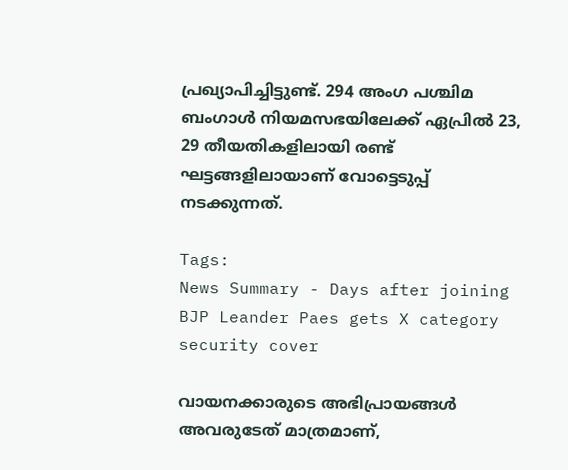പ്രഖ്യാപിച്ചിട്ടുണ്ട്. 294 അംഗ പശ്ചിമ ബംഗാൾ നിയമസഭയിലേക്ക് ഏപ്രിൽ 23, 29 തീയതികളിലായി രണ്ട് ഘട്ടങ്ങളിലായാണ് വോട്ടെടുപ്പ് നടക്കുന്നത്.

Tags:
News Summary - Days after joining BJP Leander Paes gets X category security cover

വായനക്കാരുടെ അഭിപ്രായങ്ങള്‍ അവരുടേത് മാത്രമാണ്,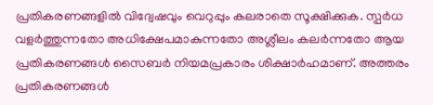പ്രതികരണങ്ങളിൽ വിദ്വേഷവും വെറുപ്പും കലരാതെ സൂക്ഷിക്കുക. സ്പർധ വളർത്തുന്നതോ അധിക്ഷേപമാകുന്നതോ അശ്ലീലം കലർന്നതോ ആയ പ്രതികരണങ്ങൾ സൈബർ നിയമപ്രകാരം ശിക്ഷാർഹമാണ്. അത്തരം പ്രതികരണങ്ങൾ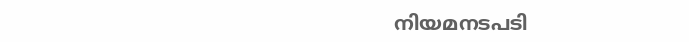നിയമനടപടി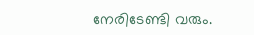നേരിടേണ്ടി വരും.